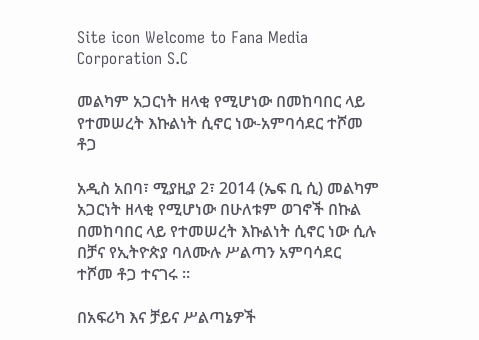Site icon Welcome to Fana Media Corporation S.C

መልካም አጋርነት ዘላቂ የሚሆነው በመከባበር ላይ የተመሠረት እኩልነት ሲኖር ነው-አምባሳደር ተሾመ ቶጋ

አዲስ አበባ፣ ሚያዚያ 2፣ 2014 (ኤፍ ቢ ሲ) መልካም አጋርነት ዘላቂ የሚሆነው በሁለቱም ወገኖች በኩል በመከባበር ላይ የተመሠረት እኩልነት ሲኖር ነው ሲሉ በቻና የኢትዮጵያ ባለሙሉ ሥልጣን አምባሳደር ተሾመ ቶጋ ተናገሩ ፡፡

በአፍሪካ እና ቻይና ሥልጣኔዎች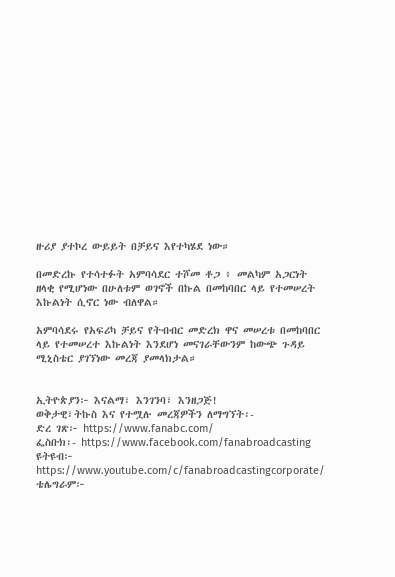ዙሪያ ያተኮረ ውይይት በቻይና እየተካሄደ ነው።

በመድረኩ የተሳተፉት አምባሳደር ተሾመ ቶጋ ፥ መልካም አጋርነት ዘላቂ የሚሆነው በሁለቱም ወገኖች በኩል በመከባበር ላይ የተመሠረት እኩልነት ሲኖር ነው ብለዋል።

አምባሳደሩ የአፍሪካ ቻይና የትብብር መድረክ ዋና መሠረቱ በመከባበር ላይ የተመሠረተ እኩልነት እንደሆነ መናገራቸውንም ከውጭ ጉዳይ ሚኒስቴር ያገኘነው መረጃ ያመላክታል።


ኢትዮጵያን፦ እናልማ፣ እንገንባ፣ እንዘጋጅ!
ወቅታዊ፣ትኩስ እና የተሟሉ መረጃዎችን ለማግኘት፡-
ድረ ገጽ፦ https://www.fanabc.com/
ፌስቡክ፡- https://www.facebook.com/fanabroadcasting
ዩትዩብ፦ https://www.youtube.com/c/fanabroadcastingcorporate/
ቴሌግራም፦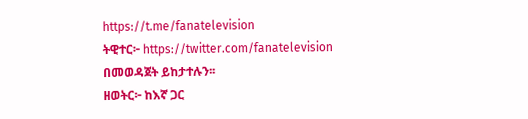https://t.me/fanatelevision
ትዊተር፦ https://twitter.com/fanatelevision በመወዳጀት ይከታተሉን፡፡
ዘወትር፦ ከእኛ ጋር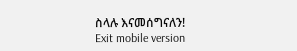ስላሉ እናመሰግናለን!
Exit mobile version